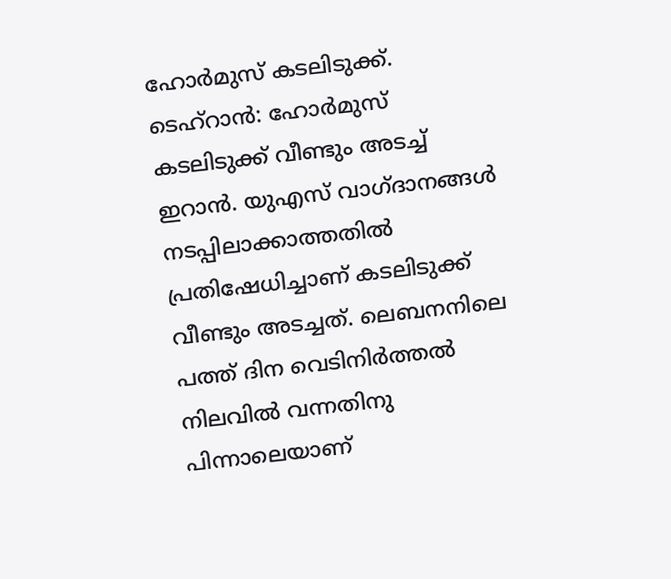ഹോർമുസ് കടലിടുക്ക്.
ടെഹ്റാൻ: ഹോർമുസ് കടലിടുക്ക് വീണ്ടും അടച്ച് ഇറാൻ. യുഎസ് വാഗ്ദാനങ്ങൾ നടപ്പിലാക്കാത്തതിൽ പ്രതിഷേധിച്ചാണ് കടലിടുക്ക് വീണ്ടും അടച്ചത്. ലെബനനിലെ പത്ത് ദിന വെടിനിർത്തൽ നിലവിൽ വന്നതിനു പിന്നാലെയാണ്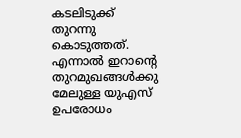കടലിടുക്ക് തുറന്നു കൊടുത്തത്. എന്നാൽ ഇറാന്റെ തുറമുഖങ്ങൾക്കു മേലുള്ള യുഎസ് ഉപരോധം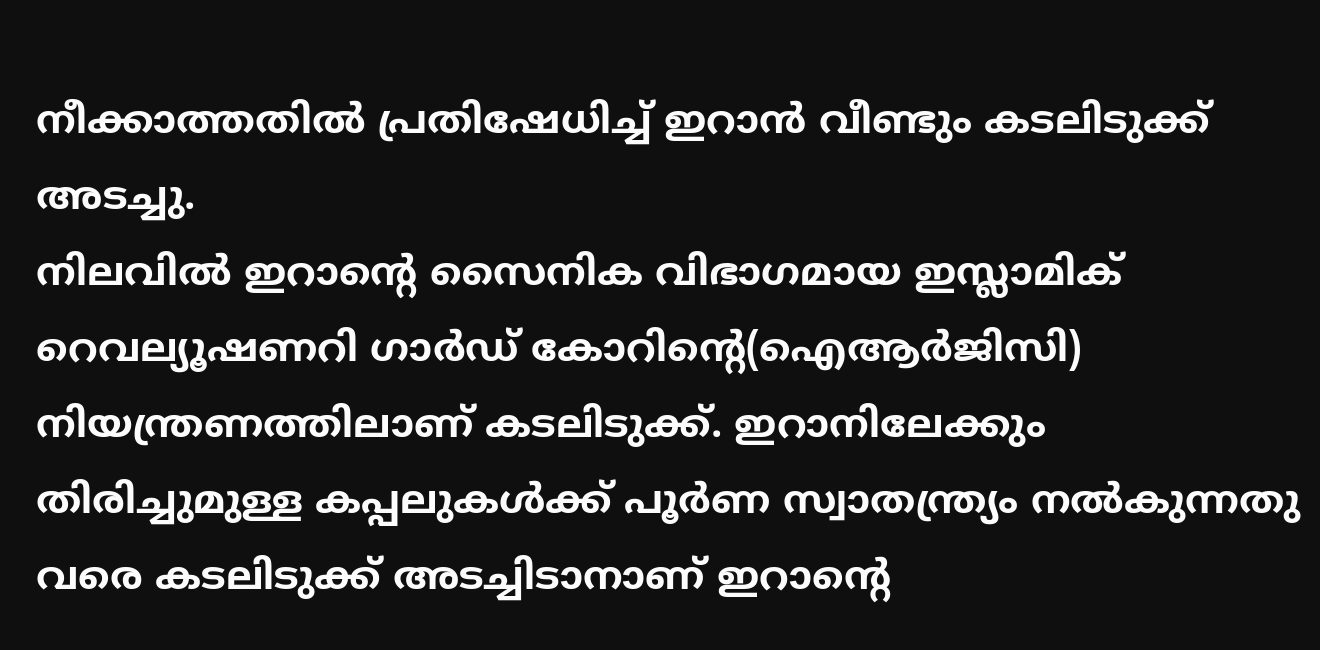നീക്കാത്തതിൽ പ്രതിഷേധിച്ച് ഇറാൻ വീണ്ടും കടലിടുക്ക് അടച്ചു.
നിലവിൽ ഇറാന്റെ സൈനിക വിഭാഗമായ ഇസ്ലാമിക് റെവല്യൂഷണറി ഗാർഡ് കോറിന്റെ(ഐആർജിസി) നിയന്ത്രണത്തിലാണ് കടലിടുക്ക്. ഇറാനിലേക്കും തിരിച്ചുമുള്ള കപ്പലുകൾക്ക് പൂർണ സ്വാതന്ത്ര്യം നൽകുന്നതു വരെ കടലിടുക്ക് അടച്ചിടാനാണ് ഇറാന്റെ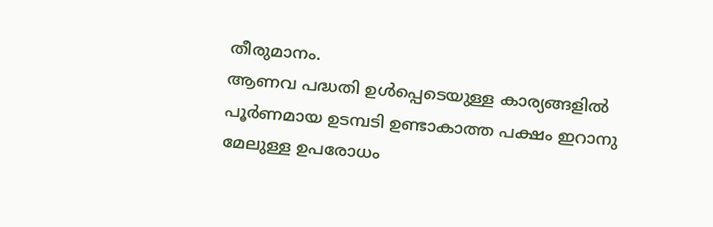തീരുമാനം.
ആണവ പദ്ധതി ഉൾപ്പെടെയുള്ള കാര്യങ്ങളിൽ പൂർണമായ ഉടമ്പടി ഉണ്ടാകാത്ത പക്ഷം ഇറാനു മേലുള്ള ഉപരോധം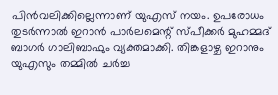പിൻവലിക്കില്ലെന്നാണ് യുഎസ് നയം. ഉപരോധം തുടർന്നാൽ ഇറാൻ പാർലമെന്റ് സ്പീക്കർ മുഹമ്മദ് ബാഗർ ഗാലിബാഫും വ്യക്തമാക്കി. തിങ്കളാഴ്ച ഇറാനും യുഎസും തമ്മിൽ ചർച്ച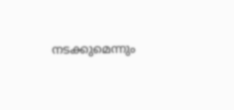നടക്കുമെന്നും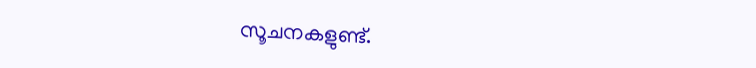സൂചനകളുണ്ട്.